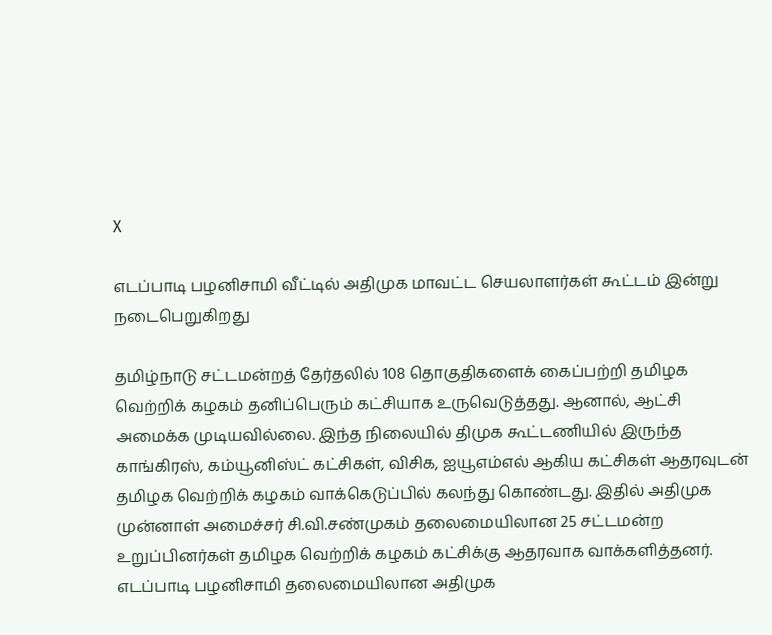X

எடப்பாடி பழனிசாமி வீட்டில் அதிமுக மாவட்ட செயலாளர்கள் கூட்டம் இன்று நடைபெறுகிறது

தமிழ்நாடு சட்டமன்றத் தேர்தலில் 108 தொகுதிகளைக் கைப்பற்றி தமிழக வெற்றிக் கழகம் தனிப்பெரும் கட்சியாக உருவெடுத்தது. ஆனால், ஆட்சி அமைக்க முடியவில்லை. இந்த நிலையில் திமுக கூட்டணியில் இருந்த காங்கிரஸ், கம்யூனிஸ்ட் கட்சிகள், விசிக, ஐயூஎம்எல் ஆகிய கட்சிகள் ஆதரவுடன் தமிழக வெற்றிக் கழகம் வாக்கெடுப்பில் கலந்து கொண்டது. இதில் அதிமுக முன்னாள் அமைச்சர் சி.வி.சண்முகம் தலைமையிலான 25 சட்டமன்ற உறுப்பினர்கள் தமிழக வெற்றிக் கழகம் கட்சிக்கு ஆதரவாக வாக்களித்தனர். எடப்பாடி பழனிசாமி தலைமையிலான அதிமுக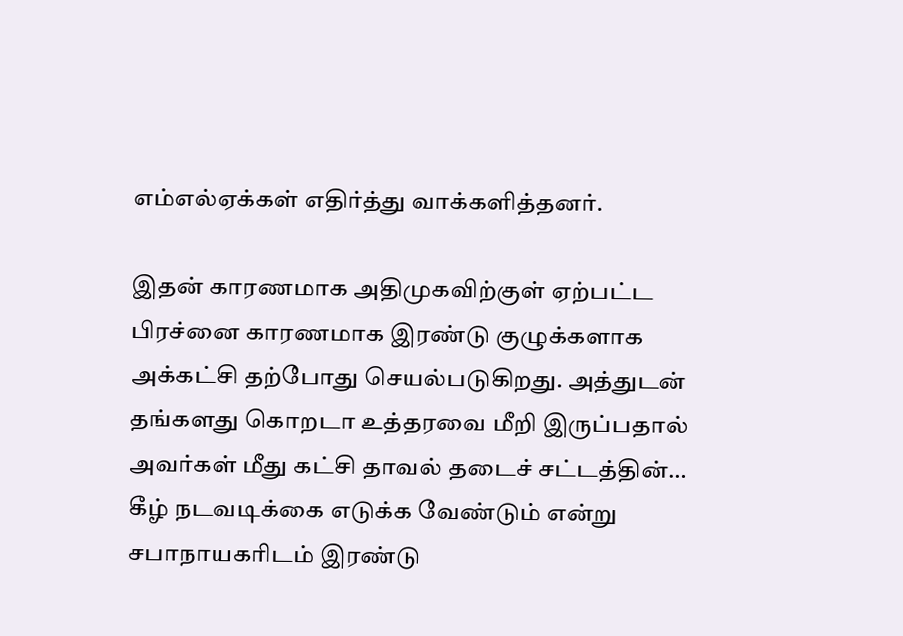எம்எல்ஏக்கள் எதிர்த்து வாக்களித்தனர்.

இதன் காரணமாக அதிமுகவிற்குள் ஏற்பட்ட பிரச்னை காரணமாக இரண்டு குழுக்களாக அக்கட்சி தற்போது செயல்படுகிறது. அத்துடன் தங்களது கொறடா உத்தரவை மீறி இருப்பதால் அவர்கள் மீது கட்சி தாவல் தடைச் சட்டத்தின்… கீழ் நடவடிக்கை எடுக்க வேண்டும் என்று சபாநாயகரிடம் இரண்டு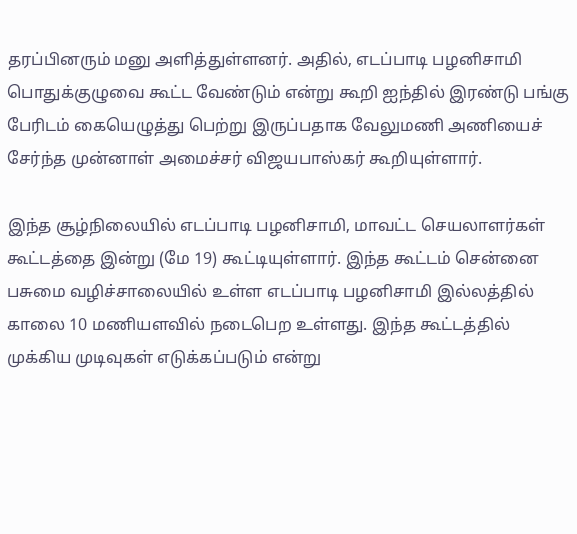தரப்பினரும் மனு அளித்துள்ளனர். அதில், எடப்பாடி பழனிசாமி பொதுக்குழுவை கூட்ட வேண்டும் என்று கூறி ஐந்தில் இரண்டு பங்கு பேரிடம் கையெழுத்து பெற்று இருப்பதாக வேலுமணி அணியைச் சேர்ந்த முன்னாள் அமைச்சர் விஜயபாஸ்கர் கூறியுள்ளார்.

இந்த சூழ்நிலையில் எடப்பாடி பழனிசாமி, மாவட்ட செயலாளர்கள் கூட்டத்தை இன்று (மே 19) கூட்டியுள்ளார். இந்த கூட்டம் சென்னை பசுமை வழிச்சாலையில் உள்ள எடப்பாடி பழனிசாமி இல்லத்தில் காலை 10 மணியளவில் நடைபெற உள்ளது. இந்த கூட்டத்தில் முக்கிய முடிவுகள் எடுக்கப்படும் என்று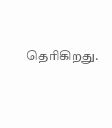தெரிகிறது.